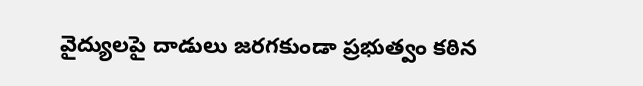వైద్యులపై దాడులు జరగకుండా ప్రభుత్వం కఠిన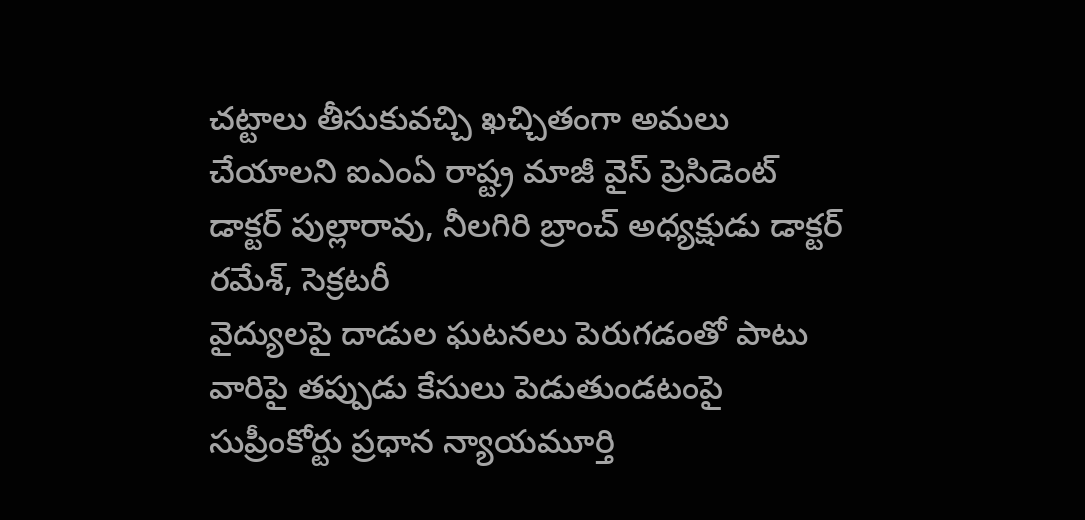చట్టాలు తీసుకువచ్చి ఖచ్చితంగా అమలు చేయాలని ఐఎంఏ రాష్ట్ర మాజీ వైస్ ప్రెసిడెంట్ డాక్టర్ పుల్లారావు, నీలగిరి బ్రాంచ్ అధ్యక్షుడు డాక్టర్ రమేశ్, సెక్రటరీ
వైద్యులపై దాడుల ఘటనలు పెరుగడంతో పాటు వారిపై తప్పుడు కేసులు పెడుతుండటంపై సుప్రీంకోర్టు ప్రధాన న్యాయమూర్తి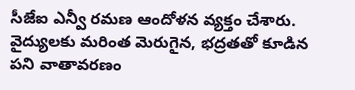సీజేఐ ఎన్వీ రమణ ఆందోళన వ్యక్తం చేశారు. వైద్యులకు మరింత మెరుగైన, భద్రతతో కూడిన పని వాతావరణం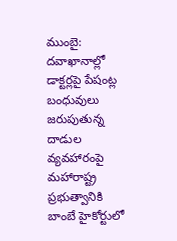ముంబై: దవాఖానాల్లో డాక్టర్లపై పేషంట్ల బంధువులు జరుపుతున్న దాడుల వ్యవహారంపై మహారాష్ట్ర ప్రభుత్వానికి బాంబే హైకోర్టులో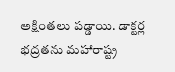అక్షింతలు పడ్డాయి. డాక్టర్ల భద్రతను మహారాష్ట్ర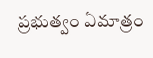ప్రభుత్వం ఏమాత్రం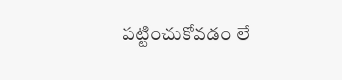పట్టించుకోవడం లే